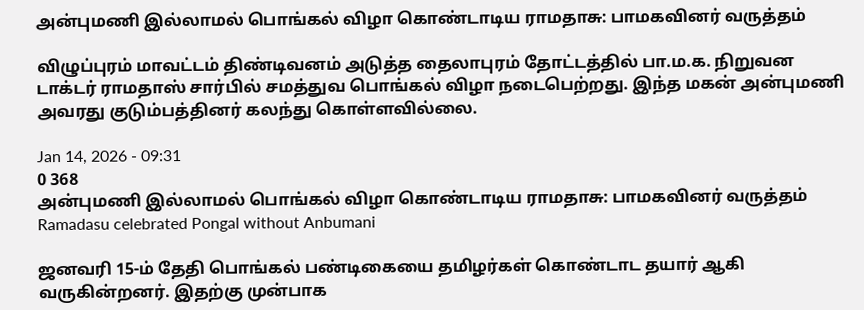அன்புமணி இல்லாமல் பொங்கல் விழா கொண்டாடிய ராமதாசு: பாமகவினர் வருத்தம்

விழுப்புரம் மாவட்டம் திண்டிவனம் அடுத்த தைலாபுரம் தோட்டத்தில் பா.ம.க. நிறுவன டாக்டர் ராமதாஸ் சார்பில் சமத்துவ பொங்கல் விழா நடைபெற்றது. இந்த மகன் அன்புமணி அவரது குடும்பத்தினர் கலந்து கொள்ளவில்லை.

Jan 14, 2026 - 09:31
0 368
அன்புமணி இல்லாமல் பொங்கல் விழா கொண்டாடிய ராமதாசு: பாமகவினர் வருத்தம்
Ramadasu celebrated Pongal without Anbumani

ஜனவரி 15-ம் தேதி பொங்கல் பண்டிகையை தமிழர்கள் கொண்டாட தயார் ஆகி வருகின்றனர். இதற்கு முன்பாக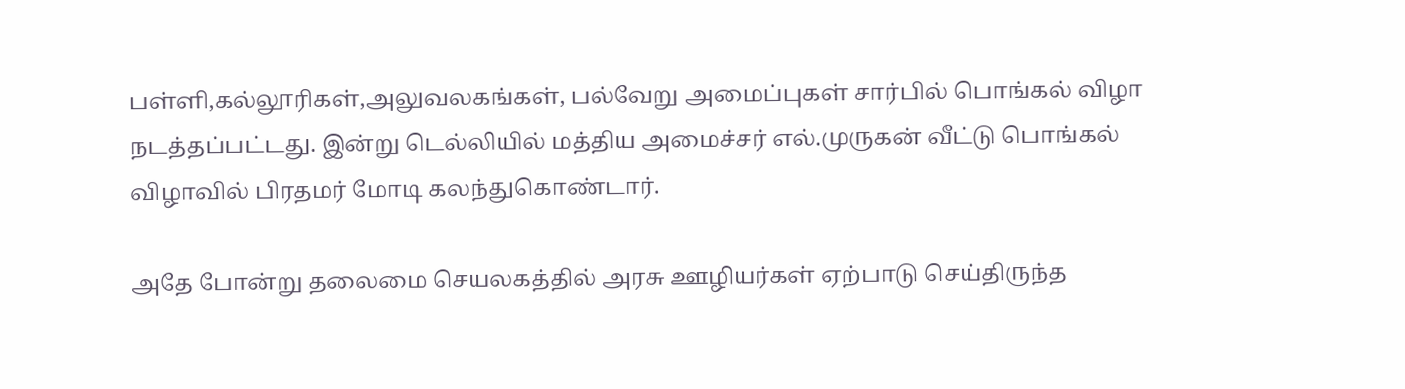பள்ளி,கல்லூரிகள்,அலுவலகங்கள், பல்வேறு அமைப்புகள் சார்பில் பொங்கல் விழா நடத்தப்பட்டது. இன்று டெல்லியில் மத்திய அமைச்சர் எல்.முருகன் வீட்டு பொங்கல் விழாவில் பிரதமர் மோடி கலந்துகொண்டார்.

அதே போன்று தலைமை செயலகத்தில் அரசு ஊழியர்கள் ஏற்பாடு செய்திருந்த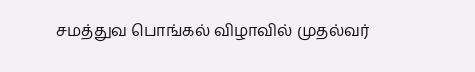சமத்துவ பொங்கல் விழாவில் முதல்வர்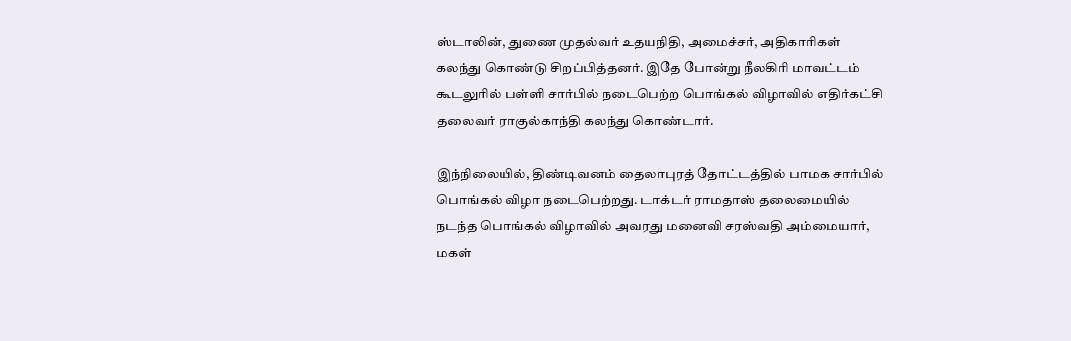ஸ்டாலின், துணை முதல்வர் உதயநிதி, அமைச்சர், அதிகாரிகள் கலந்து கொண்டு சிறப்பித்தனர். இதே போன்று நீலகிரி மாவட்டம் கூடலுரில் பள்ளி சார்பில் நடைபெற்ற பொங்கல் விழாவில் எதிர்கட்சி தலைவர் ராகுல்காந்தி கலந்து கொண்டார்.

இந்நிலையில், திண்டிவனம் தைலாபுரத் தோட்டத்தில் பாமக சார்பில் பொங்கல் விழா நடைபெற்றது. டாக்டர் ராமதாஸ் தலைமையில் நடந்த பொங்கல் விழாவில் அவரது மனைவி சரஸ்வதி அம்மையார், மகள்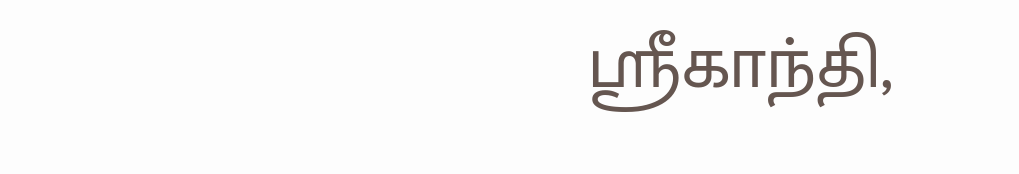ஸ்ரீகாந்தி,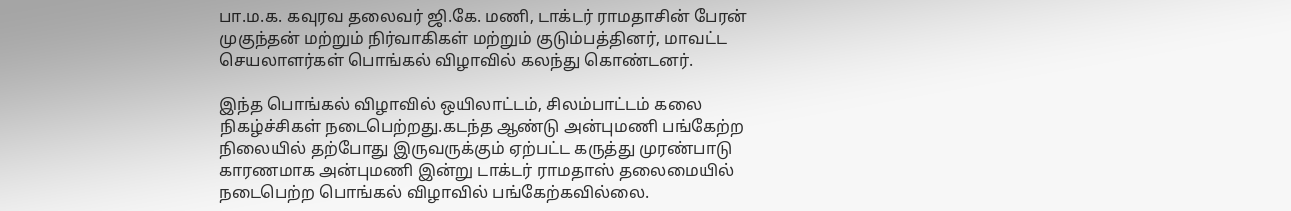பா.ம.க. கவுரவ தலைவர் ஜி.கே. மணி, டாக்டர் ராமதாசின் பேரன் முகுந்தன் மற்றும் நிர்வாகிகள் மற்றும் குடும்பத்தினர், மாவட்ட செயலாளர்கள் பொங்கல் விழாவில் கலந்து கொண்டனர்.

இந்த பொங்கல் விழாவில் ஒயிலாட்டம், சிலம்பாட்டம் கலை நிகழ்ச்சிகள் நடைபெற்றது.கடந்த ஆண்டு அன்புமணி பங்கேற்ற நிலையில் தற்போது இருவருக்கும் ஏற்பட்ட கருத்து முரண்பாடு காரணமாக அன்புமணி இன்று டாக்டர் ராமதாஸ் தலைமையில் நடைபெற்ற பொங்கல் விழாவில் பங்கேற்கவில்லை.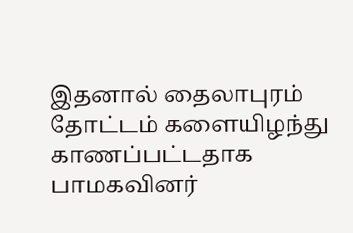இதனால் தைலாபுரம் தோட்டம் களையிழந்து காணப்பட்டதாக பாமகவினர்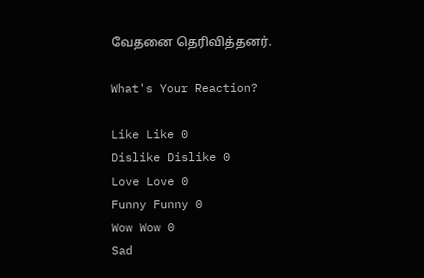வேதனை தெரிவித்தனர்.

What's Your Reaction?

Like Like 0
Dislike Dislike 0
Love Love 0
Funny Funny 0
Wow Wow 0
Sad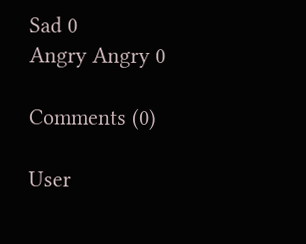Sad 0
Angry Angry 0

Comments (0)

User